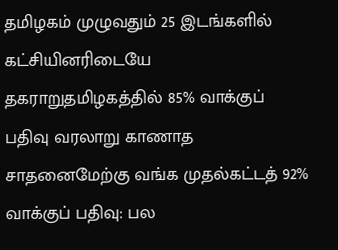தமிழகம் முழுவதும் 25 இடங்களில் கட்சியினரிடையே தகராறுதமிழகத்தில் 85% வாக்குப் பதிவு வரலாறு காணாத சாதனைமேற்கு வங்க முதல்கட்டத் 92% வாக்குப் பதிவு: பல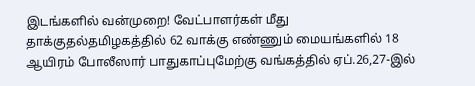இடங்களில் வன்முறை! வேட்பாளர்கள் மீது தாக்குதல்தமிழகத்தில் 62 வாக்கு எண்ணும் மையங்களில் 18 ஆயிரம் போலீஸார் பாதுகாப்புமேற்கு வங்கத்தில் ஏப்.26,27-இல்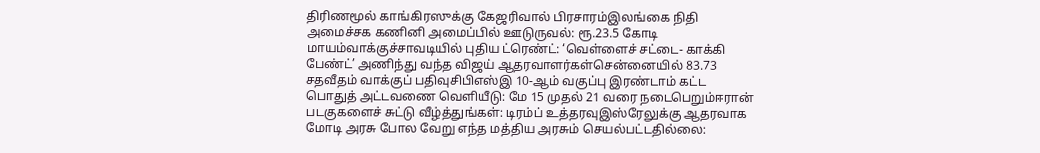திரிணமூல் காங்கிரஸுக்கு கேஜரிவால் பிரசாரம்இலங்கை நிதி அமைச்சக கணினி அமைப்பில் ஊடுருவல்: ரூ.23.5 கோடி மாயம்வாக்குச்சாவடியில் புதிய ட்ரெண்ட்: ‘வெள்ளைச் சட்டை- காக்கி பேண்ட்’ அணிந்து வந்த விஜய் ஆதரவாளர்கள்சென்னையில் 83.73 சதவீதம் வாக்குப் பதிவுசிபிஎஸ்இ 10-ஆம் வகுப்பு இரண்டாம் கட்ட பொதுத் அட்டவணை வெளியீடு: மே 15 முதல் 21 வரை நடைபெறும்ஈரான் படகுகளைச் சுட்டு வீழ்த்துங்கள்: டிரம்ப் உத்தரவுஇஸ்ரேலுக்கு ஆதரவாக மோடி அரசு போல வேறு எந்த மத்திய அரசும் செயல்பட்டதில்லை: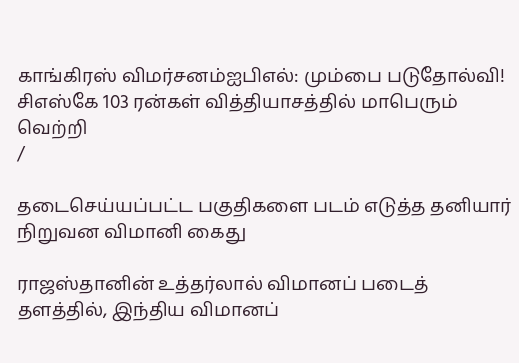காங்கிரஸ் விமர்சனம்ஐபிஎல்: மும்பை படுதோல்வி! சிஎஸ்கே 103 ரன்கள் வித்தியாசத்தில் மாபெரும் வெற்றி
/

தடைசெய்யப்பட்ட பகுதிகளை படம் எடுத்த தனியார் நிறுவன விமானி கைது

ராஜஸ்தானின் உத்தர்லால் விமானப் படைத் தளத்தில், இந்திய விமானப்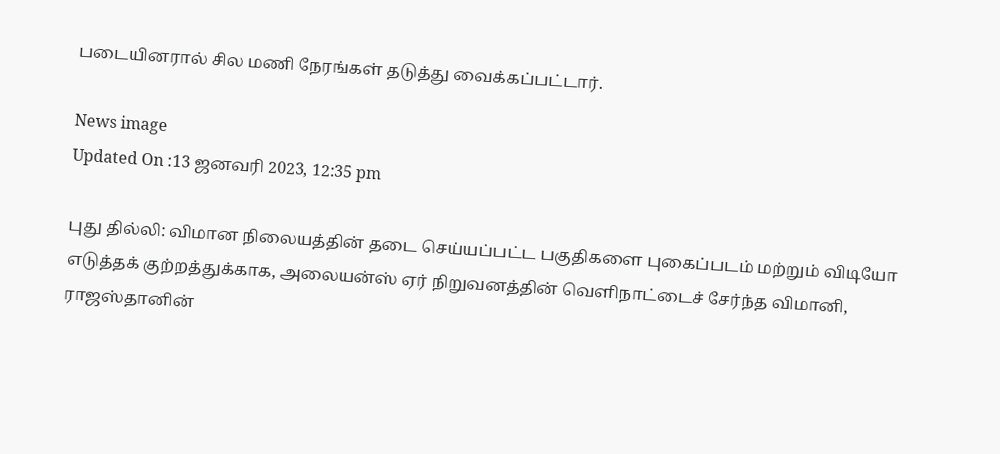படையினரால் சில மணி நேரங்கள் தடுத்து வைக்கப்பட்டார்.

News image
Updated On :13 ஜனவரி 2023, 12:35 pm

புது தில்லி: விமான நிலையத்தின் தடை செய்யப்பட்ட பகுதிகளை புகைப்படம் மற்றும் விடியோ எடுத்தக் குற்றத்துக்காக, அலையன்ஸ் ஏர் நிறுவனத்தின் வெளிநாட்டைச் சேர்ந்த விமானி, ராஜஸ்தானின்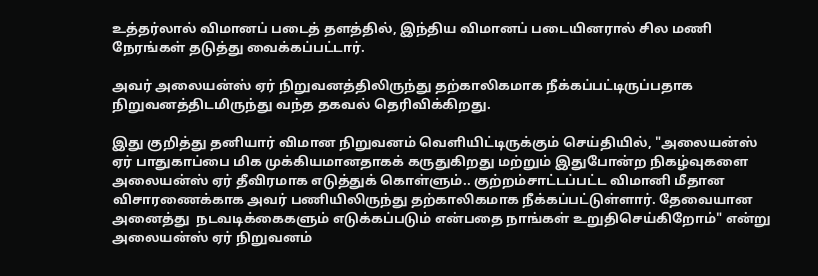உத்தர்லால் விமானப் படைத் தளத்தில், இந்திய விமானப் படையினரால் சில மணி நேரங்கள் தடுத்து வைக்கப்பட்டார்.

அவர் அலையன்ஸ் ஏர் நிறுவனத்திலிருந்து தற்காலிகமாக நீக்கப்பட்டிருப்பதாக நிறுவனத்திடமிருந்து வந்த தகவல் தெரிவிக்கிறது.

இது குறித்து தனியார் விமான நிறுவனம் வெளியிட்டிருக்கும் செய்தியில், "அலையன்ஸ் ஏர் பாதுகாப்பை மிக முக்கியமானதாகக் கருதுகிறது மற்றும் இதுபோன்ற நிகழ்வுகளை அலையன்ஸ் ஏர் தீவிரமாக எடுத்துக் கொள்ளும்.. குற்றம்சாட்டப்பட்ட விமானி மீதான விசாரணைக்காக அவர் பணியிலிருந்து தற்காலிகமாக நீக்கப்பட்டுள்ளார். தேவையான அனைத்து  நடவடிக்கைகளும் எடுக்கப்படும் என்பதை நாங்கள் உறுதிசெய்கிறோம்" என்று அலையன்ஸ் ஏர் நிறுவனம்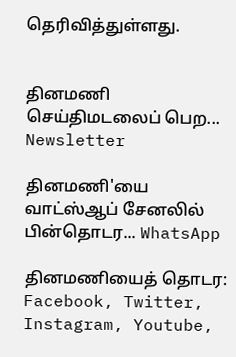தெரிவித்துள்ளது.


தினமணி செய்திமடலைப் பெற... Newsletter

தினமணி'யை வாட்ஸ்ஆப் சேனலில் பின்தொடர... WhatsApp

தினமணியைத் தொடர: Facebook, Twitter, Instagram, Youtube,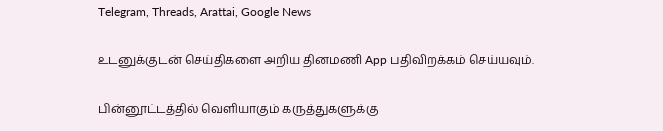Telegram, Threads, Arattai, Google News

உடனுக்குடன் செய்திகளை அறிய தினமணி App பதிவிறக்கம் செய்யவும்.

பின்னூட்டத்தில் வெளியாகும் கருத்துகளுக்கு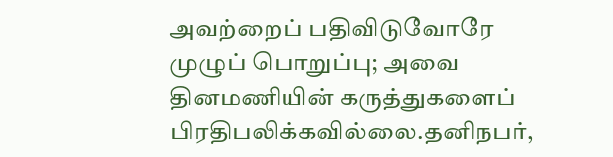அவற்றைப் பதிவிடுவோரே முழுப் பொறுப்பு; அவை தினமணியின் கருத்துகளைப் பிரதிபலிக்கவில்லை.தனிநபர்,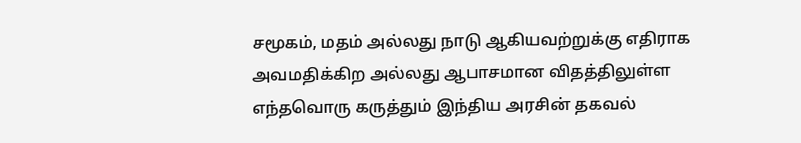சமூகம், மதம் அல்லது நாடு ஆகியவற்றுக்கு எதிராக அவமதிக்கிற அல்லது ஆபாசமான விதத்திலுள்ள எந்தவொரு கருத்தும் இந்திய அரசின் தகவல்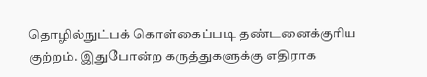தொழில்நுட்பக் கொள்கைப்படி தண்டனைக்குரிய குற்றம். இதுபோன்ற கருத்துகளுக்கு எதிராக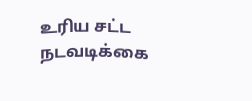உரிய சட்ட நடவடிக்கை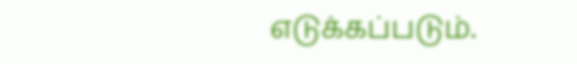எடுக்கப்படும்.